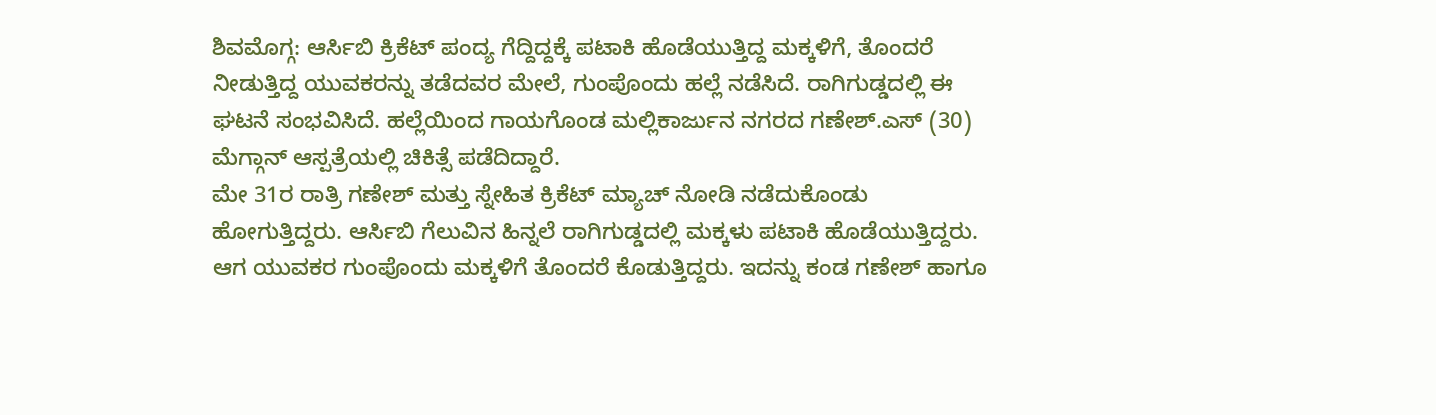ಶಿವಮೊಗ್ಗ: ಆರ್ಸಿಬಿ ಕ್ರಿಕೆಟ್ ಪಂದ್ಯ ಗೆದ್ದಿದ್ದಕ್ಕೆ ಪಟಾಕಿ ಹೊಡೆಯುತ್ತಿದ್ದ ಮಕ್ಕಳಿಗೆ, ತೊಂದರೆ ನೀಡುತ್ತಿದ್ದ ಯುವಕರನ್ನು ತಡೆದವರ ಮೇಲೆ, ಗುಂಪೊಂದು ಹಲ್ಲೆ ನಡೆಸಿದೆ. ರಾಗಿಗುಡ್ಡದಲ್ಲಿ ಈ ಘಟನೆ ಸಂಭವಿಸಿದೆ. ಹಲ್ಲೆಯಿಂದ ಗಾಯಗೊಂಡ ಮಲ್ಲಿಕಾರ್ಜುನ ನಗರದ ಗಣೇಶ್.ಎಸ್ (30) ಮೆಗ್ಗಾನ್ ಆಸ್ಪತ್ರೆಯಲ್ಲಿ ಚಿಕಿತ್ಸೆ ಪಡೆದಿದ್ದಾರೆ.
ಮೇ 31ರ ರಾತ್ರಿ ಗಣೇಶ್ ಮತ್ತು ಸ್ನೇಹಿತ ಕ್ರಿಕೆಟ್ ಮ್ಯಾಚ್ ನೋಡಿ ನಡೆದುಕೊಂಡು ಹೋಗುತ್ತಿದ್ದರು. ಆರ್ಸಿಬಿ ಗೆಲುವಿನ ಹಿನ್ನಲೆ ರಾಗಿಗುಡ್ಡದಲ್ಲಿ ಮಕ್ಕಳು ಪಟಾಕಿ ಹೊಡೆಯುತ್ತಿದ್ದರು. ಆಗ ಯುವಕರ ಗುಂಪೊಂದು ಮಕ್ಕಳಿಗೆ ತೊಂದರೆ ಕೊಡುತ್ತಿದ್ದರು. ಇದನ್ನು ಕಂಡ ಗಣೇಶ್ ಹಾಗೂ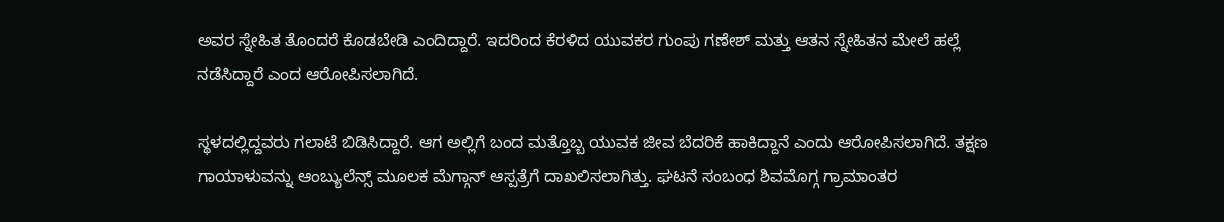ಅವರ ಸ್ನೇಹಿತ ತೊಂದರೆ ಕೊಡಬೇಡಿ ಎಂದಿದ್ದಾರೆ. ಇದರಿಂದ ಕೆರಳಿದ ಯುವಕರ ಗುಂಪು ಗಣೇಶ್ ಮತ್ತು ಆತನ ಸ್ನೇಹಿತನ ಮೇಲೆ ಹಲ್ಲೆ ನಡೆಸಿದ್ದಾರೆ ಎಂದ ಆರೋಪಿಸಲಾಗಿದೆ.

ಸ್ಥಳದಲ್ಲಿದ್ದವರು ಗಲಾಟೆ ಬಿಡಿಸಿದ್ದಾರೆ. ಆಗ ಅಲ್ಲಿಗೆ ಬಂದ ಮತ್ತೊಬ್ಬ ಯುವಕ ಜೀವ ಬೆದರಿಕೆ ಹಾಕಿದ್ದಾನೆ ಎಂದು ಆರೋಪಿಸಲಾಗಿದೆ. ತಕ್ಷಣ ಗಾಯಾಳುವನ್ನು ಆಂಬ್ಯುಲೆನ್ಸ್ ಮೂಲಕ ಮೆಗ್ಗಾನ್ ಆಸ್ಪತ್ರೆಗೆ ದಾಖಲಿಸಲಾಗಿತ್ತು. ಘಟನೆ ಸಂಬಂಧ ಶಿವಮೊಗ್ಗ ಗ್ರಾಮಾಂತರ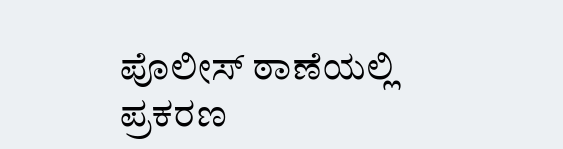ಪೊಲೀಸ್ ಠಾಣೆಯಲ್ಲಿ ಪ್ರಕರಣ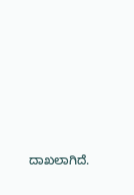ದಾಖಲಾಗಿದೆ.